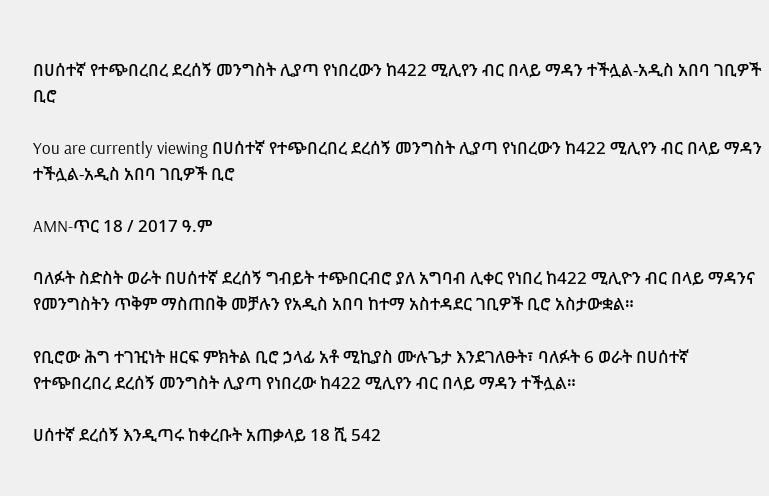በሀሰተኛ የተጭበረበረ ደረሰኝ መንግስት ሊያጣ የነበረውን ከ422 ሚሊየን ብር በላይ ማዳን ተችሏል-አዲስ አበባ ገቢዎች ቢሮ

You are currently viewing በሀሰተኛ የተጭበረበረ ደረሰኝ መንግስት ሊያጣ የነበረውን ከ422 ሚሊየን ብር በላይ ማዳን ተችሏል-አዲስ አበባ ገቢዎች ቢሮ

AMN-ጥር 18 / 2017 ዓ.ም

ባለፉት ስድስት ወራት በሀሰተኛ ደረሰኝ ግብይት ተጭበርብሮ ያለ አግባብ ሊቀር የነበረ ከ422 ሚሊዮን ብር በላይ ማዳንና የመንግስትን ጥቅም ማስጠበቅ መቻሉን የአዲስ አበባ ከተማ አስተዳደር ገቢዎች ቢሮ አስታውቋል።

የቢሮው ሕግ ተገዢነት ዘርፍ ምክትል ቢሮ ኃላፊ አቶ ሚኪያስ ሙሉጌታ እንደገለፁት፣ ባለፉት 6 ወራት በሀሰተኛ የተጭበረበረ ደረሰኝ መንግስት ሊያጣ የነበረው ከ422 ሚሊየን ብር በላይ ማዳን ተችሏል።

ሀሰተኛ ደረሰኝ እንዲጣሩ ከቀረቡት አጠቃላይ 18 ሺ 542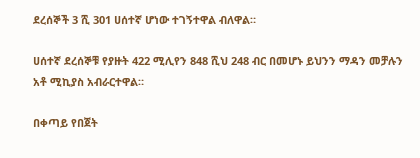ደረሰኞች 3 ሺ 301 ሀሰተኛ ሆነው ተገኝተዋል ብለዋል።

ሀሰተኛ ደረሰኞቹ የያዙት 422 ሚሊየን 848 ሺህ 248 ብር በመሆኑ ይህንን ማዳን መቻሉን አቶ ሚኪያስ አብራርተዋል።

በቀጣይ የበጀት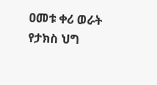ዐመቱ ቀሪ ወራት የታክስ ህግ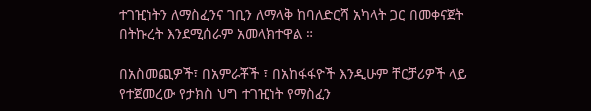ተገዢነትን ለማስፈንና ገቢን ለማላቅ ከባለድርሻ አካላት ጋር በመቀናጀት በትኩረት እንደሚሰራም አመላክተዋል ።

በአስመጪዎች፣ በአምራቾች ፣ በአከፋፋዮች እንዲሁም ቸርቻሪዎች ላይ የተጀመረው የታክስ ህግ ተገዢነት የማስፈን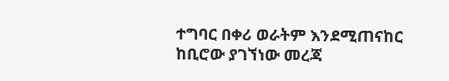ተግባር በቀሪ ወራትም እንደሚጠናከር ከቢሮው ያገኘነው መረጃ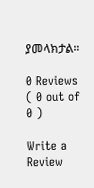ያመላክታል።

0 Reviews ( 0 out of 0 )

Write a Review